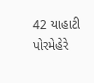42 યાહાટી પોરમેહેરે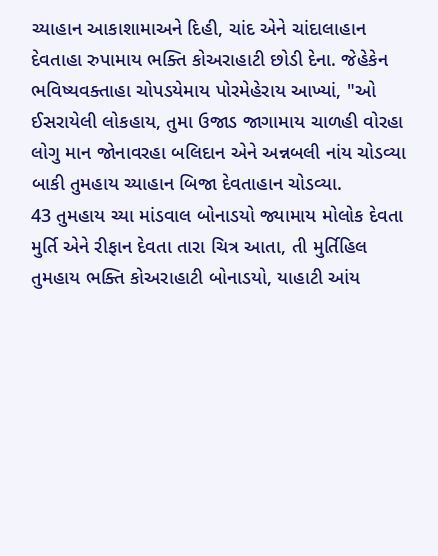ચ્યાહાન આકાશામાઅને દિહી, ચાંદ એને ચાંદાલાહાન દેવતાહા રુપામાય ભક્તિ કોઅરાહાટી છોડી દેના. જેહેકેન ભવિષ્યવક્તાહા ચોપડયેમાય પોરમેહેરાય આખ્યાં, "ઓ ઈસરાયેલી લોકહાય, તુમા ઉજાડ જાગામાય ચાળહી વોરહા લોગુ માન જોનાવરહા બલિદાન એને અન્નબલી નાંય ચોડવ્યા બાકી તુમહાય ચ્યાહાન બિજા દેવતાહાન ચોડવ્યા.
43 તુમહાય ચ્યા માંડવાલ બોનાડયો જ્યામાય મોલોક દેવતા મુર્તિ એને રીફાન દેવતા તારા ચિત્ર આતા, તી મુર્તિહિલ તુમહાય ભક્તિ કોઅરાહાટી બોનાડયો, યાહાટી આંય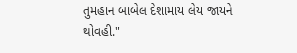તુમહાન બાબેલ દેશામાય લેય જાયને થોવહી."